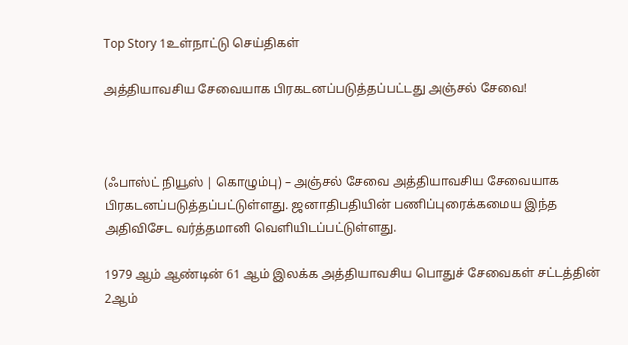Top Story 1உள்நாட்டு செய்திகள்

அத்தியாவசிய சேவையாக பிரகடனப்படுத்தப்பட்டது அஞ்சல் சேவை!



(ஃபாஸ்ட் நியூஸ் | கொழும்பு) – அஞ்சல் சேவை அத்தியாவசிய சேவையாக பிரகடனப்படுத்தப்பட்டுள்ளது. ஜனாதிபதியின் பணிப்புரைக்கமைய இந்த அதிவிசேட வர்த்தமானி வெளியிடப்பட்டுள்ளது.

1979 ஆம் ஆண்டின் 61 ஆம் இலக்க அத்தியாவசிய பொதுச் சேவைகள் சட்டத்தின் 2ஆம்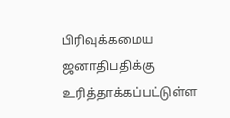பிரிவுக்கமைய ஜனாதிபதிக்கு உரித்தாக்கப்பட்டுள்ள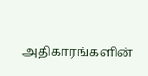அதிகாரங்களின்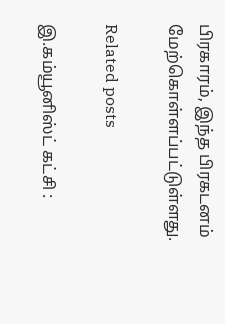பிரகாரம், இந்த பிரகடனம் மேற்கொள்ளப்பட்டுள்ளது.

Related posts

இ.கம்யூனிஸ்ட் கட்சி :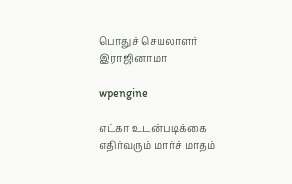பொதுச் செயலாளர் இராஜினாமா

wpengine

எட்கா உடன்படிக்கை எதிர்வரும் மார்ச் மாதம்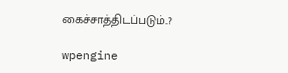கைச்சாத்திடப்படும்..?

wpengine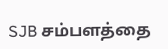SJB சம்பளத்தை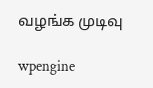வழங்க முடிவு

wpengine